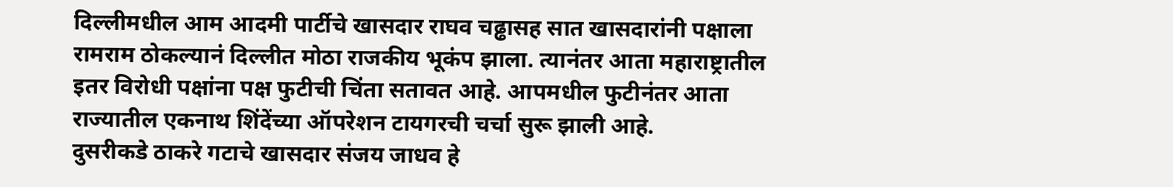दिल्लीमधील आम आदमी पार्टीचे खासदार राघव चढ्ढासह सात खासदारांनी पक्षाला रामराम ठोकल्यानं दिल्लीत मोठा राजकीय भूकंप झाला. त्यानंतर आता महाराष्ट्रातील इतर विरोधी पक्षांना पक्ष फुटीची चिंता सतावत आहे. आपमधील फुटीनंतर आता राज्यातील एकनाथ शिंदेंच्या ऑपरेशन टायगरची चर्चा सुरू झाली आहे.
दुसरीकडे ठाकरे गटाचे खासदार संजय जाधव हे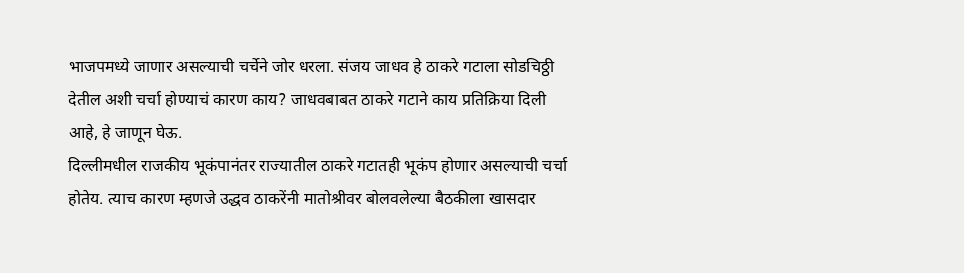भाजपमध्ये जाणार असल्याची चर्चेने जोर धरला. संजय जाधव हे ठाकरे गटाला सोडचिठ्ठी देतील अशी चर्चा होण्याचं कारण काय? जाधवबाबत ठाकरे गटाने काय प्रतिक्रिया दिली आहे, हे जाणून घेऊ.
दिल्लीमधील राजकीय भूकंपानंतर राज्यातील ठाकरे गटातही भूकंप होणार असल्याची चर्चा होतेय. त्याच कारण म्हणजे उद्धव ठाकरेंनी मातोश्रीवर बोलवलेल्या बैठकीला खासदार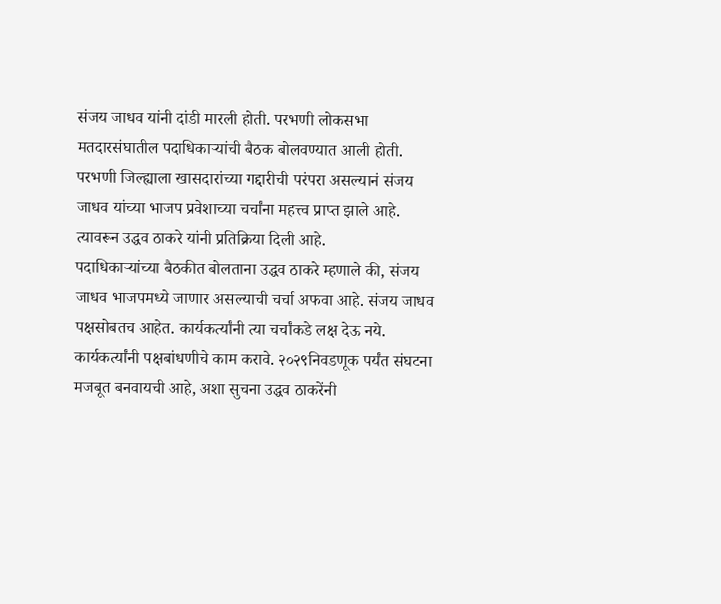संजय जाधव यांनी दांडी मारली होती. परभणी लोकसभा मतदारसंघातील पदाधिकाऱ्यांची बैठक बोलवण्यात आली होती. परभणी जिल्ह्याला खासदारांच्या गद्दारीची परंपरा असल्यानं संजय जाधव यांच्या भाजप प्रवेशाच्या चर्चांना महत्त्व प्राप्त झाले आहे. त्यावरून उद्धव ठाकरे यांनी प्रतिक्रिया दिली आहे.
पदाधिकाऱ्यांच्या बैठकीत बोलताना उद्धव ठाकरे म्हणाले की, संजय जाधव भाजपमध्ये जाणार असल्याची चर्चा अफवा आहे. संजय जाधव पक्षसोबतच आहेत. कार्यकर्त्यांनी त्या चर्चांकडे लक्ष देऊ नये. कार्यकर्त्यांनी पक्षबांधणीचे काम करावे. २०२९निवडणूक पर्यंत संघटना मजबूत बनवायची आहे, अशा सुचना उद्धव ठाकरेंनी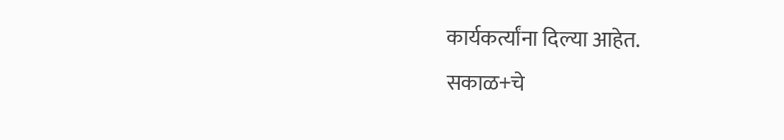कार्यकर्त्यांना दिल्या आहेत.
सकाळ+चे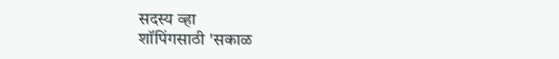सदस्य व्हा
शॉपिंगसाठी 'सकाळ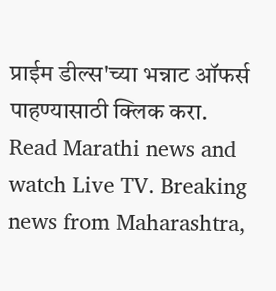प्राईम डील्स'च्या भन्नाट ऑफर्स पाहण्यासाठी क्लिक करा.
Read Marathi news and watch Live TV. Breaking news from Maharashtra,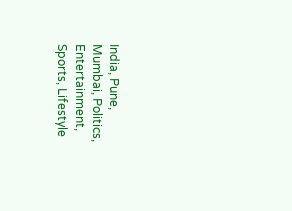India, Pune, Mumbai, Politics, Entertainment, Sports, Lifestyle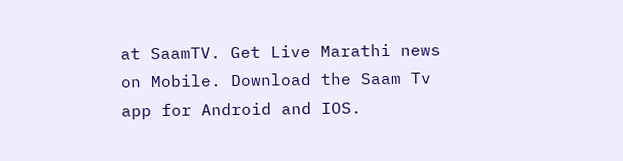at SaamTV. Get Live Marathi news on Mobile. Download the Saam Tv app for Android and IOS.